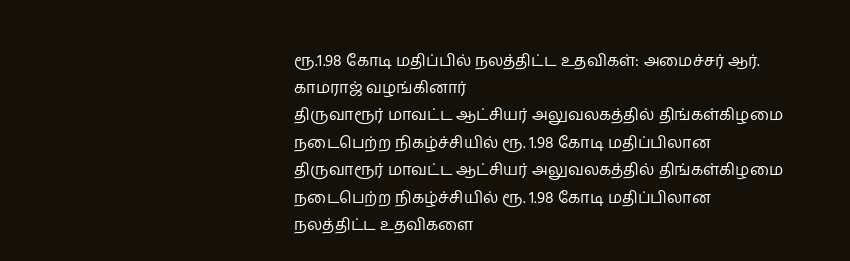ரூ.1.98 கோடி மதிப்பில் நலத்திட்ட உதவிகள்: அமைச்சர் ஆர். காமராஜ் வழங்கினார்
திருவாரூர் மாவட்ட ஆட்சியர் அலுவலகத்தில் திங்கள்கிழமை நடைபெற்ற நிகழ்ச்சியில் ரூ. 1.98 கோடி மதிப்பிலான
திருவாரூர் மாவட்ட ஆட்சியர் அலுவலகத்தில் திங்கள்கிழமை நடைபெற்ற நிகழ்ச்சியில் ரூ. 1.98 கோடி மதிப்பிலான நலத்திட்ட உதவிகளை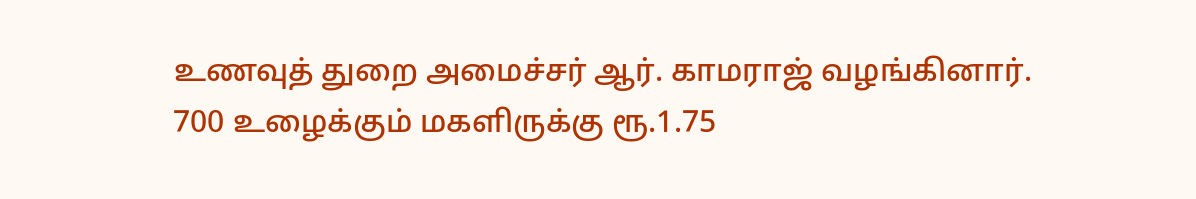உணவுத் துறை அமைச்சர் ஆர். காமராஜ் வழங்கினார்.
700 உழைக்கும் மகளிருக்கு ரூ.1.75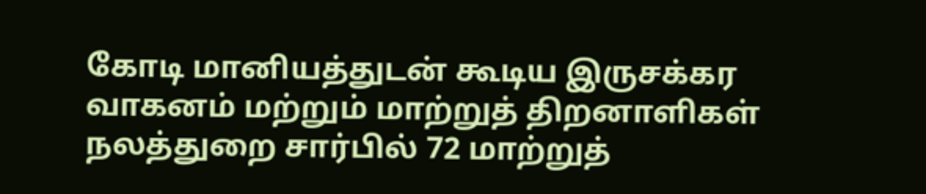கோடி மானியத்துடன் கூடிய இருசக்கர வாகனம் மற்றும் மாற்றுத் திறனாளிகள் நலத்துறை சார்பில் 72 மாற்றுத்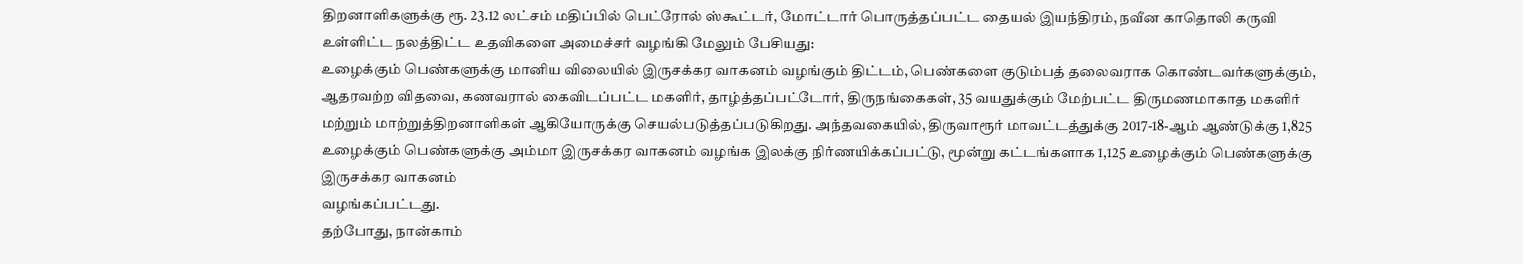திறனாளிகளுக்கு ரூ. 23.12 லட்சம் மதிப்பில் பெட்ரோல் ஸ்கூட்டர், மோட்டார் பொருத்தப்பட்ட தையல் இயந்திரம், நவீன காதொலி கருவி உள்ளிட்ட நலத்திட்ட உதவிகளை அமைச்சர் வழங்கி மேலும் பேசியது:
உழைக்கும் பெண்களுக்கு மானிய விலையில் இருசக்கர வாகனம் வழங்கும் திட்டம், பெண்களை குடும்பத் தலைவராக கொண்டவர்களுக்கும், ஆதரவற்ற விதவை, கணவரால் கைவிடப்பட்ட மகளிர், தாழ்த்தப்பட்டோர், திருநங்கைகள், 35 வயதுக்கும் மேற்பட்ட திருமணமாகாத மகளிர் மற்றும் மாற்றுத்திறனாளிகள் ஆகியோருக்கு செயல்படுத்தப்படுகிறது. அந்தவகையில், திருவாரூர் மாவட்டத்துக்கு 2017-18-ஆம் ஆண்டுக்கு 1,825 உழைக்கும் பெண்களுக்கு அம்மா இருசக்கர வாகனம் வழங்க இலக்கு நிர்ணயிக்கப்பட்டு, மூன்று கட்டங்களாக 1,125 உழைக்கும் பெண்களுக்கு இருசக்கர வாகனம்
வழங்கப்பட்டது.
தற்போது, நான்காம்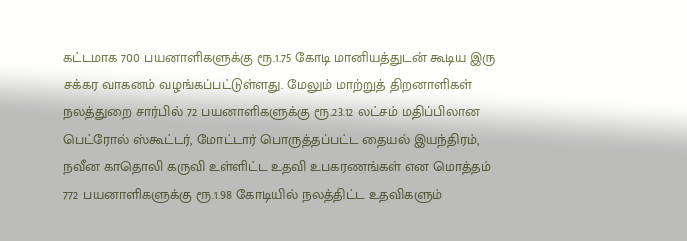கட்டமாக 700 பயனாளிகளுக்கு ரூ.1.75 கோடி மானியத்துடன் கூடிய இரு சக்கர வாகனம் வழங்கப்பட்டுள்ளது. மேலும் மாற்றுத் திறனாளிகள் நலத்துறை சார்பில் 72 பயனாளிகளுக்கு ரூ.23.12 லட்சம் மதிப்பிலான பெட்ரோல் ஸ்கூட்டர், மோட்டார் பொருத்தப்பட்ட தையல் இயந்திரம், நவீன காதொலி கருவி உள்ளிட்ட உதவி உபகரணங்கள் என மொத்தம் 772 பயனாளிகளுக்கு ரூ.1.98 கோடியில் நலத்திட்ட உதவிகளும்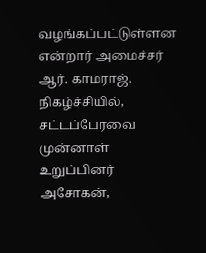வழங்கப்பட்டுள்ளன என்றார் அமைச்சர் ஆர். காமராஜ்.
நிகழ்ச்சியில், சட்டப்பேரவை முன்னாள் உறுப்பினர் அசோகன்,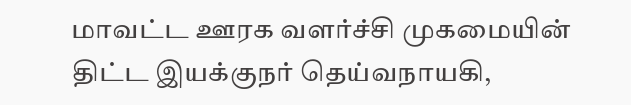மாவட்ட ஊரக வளர்ச்சி முகமையின் திட்ட இயக்குநர் தெய்வநாயகி,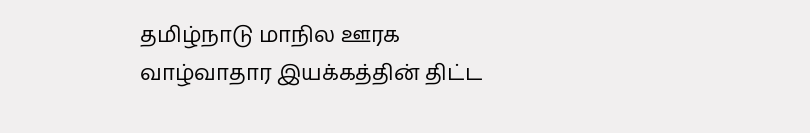தமிழ்நாடு மாநில ஊரக வாழ்வாதார இயக்கத்தின் திட்ட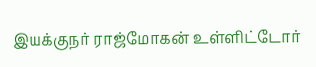இயக்குநர் ராஜ்மோகன் உள்ளிட்டோர்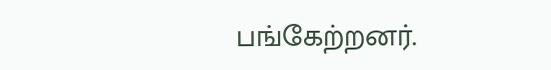பங்கேற்றனர்.